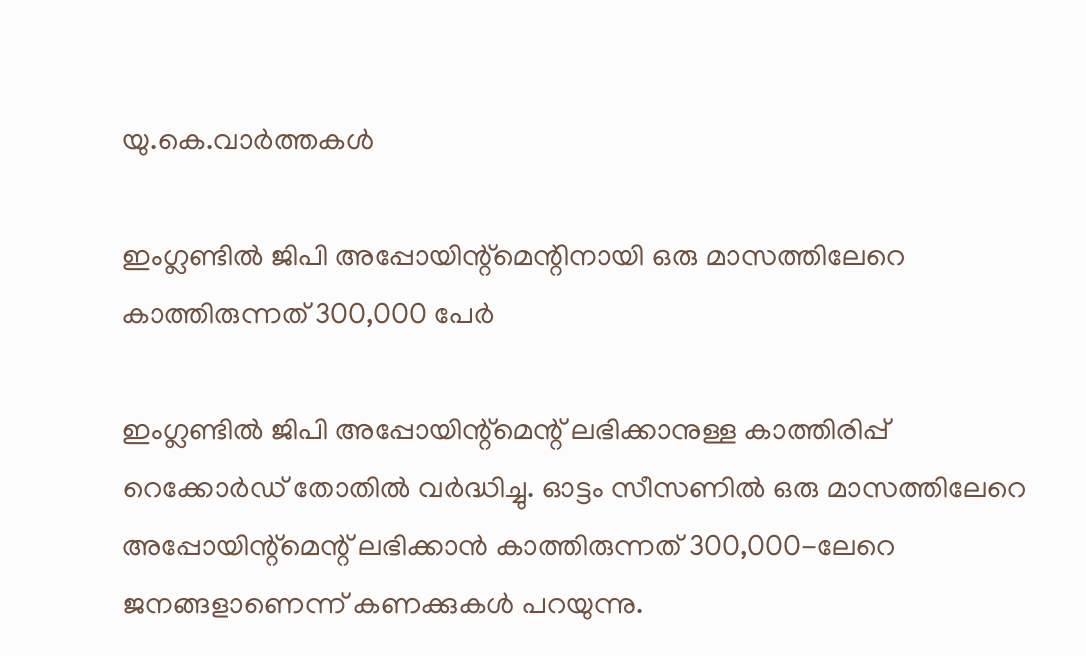യു.കെ.വാര്‍ത്തകള്‍

ഇംഗ്ലണ്ടില്‍ ജിപി അപ്പോയിന്റ്‌മെന്റിനായി ഒരു മാസത്തിലേറെ കാത്തിരുന്നത് 300,000 പേര്‍

ഇംഗ്ലണ്ടില്‍ ജിപി അപ്പോയിന്റ്‌മെന്റ് ലഭിക്കാനുള്ള കാത്തിരിപ്പ് റെക്കോര്‍ഡ് തോതില്‍ വര്‍ദ്ധിച്ചു. ഓട്ടം സീസണില്‍ ഒരു മാസത്തിലേറെ അപ്പോയിന്റ്‌മെന്റ് ലഭിക്കാന്‍ കാത്തിരുന്നത് 300,000-ലേറെ ജനങ്ങളാണെന്ന് കണക്കുകള്‍ പറയുന്നു.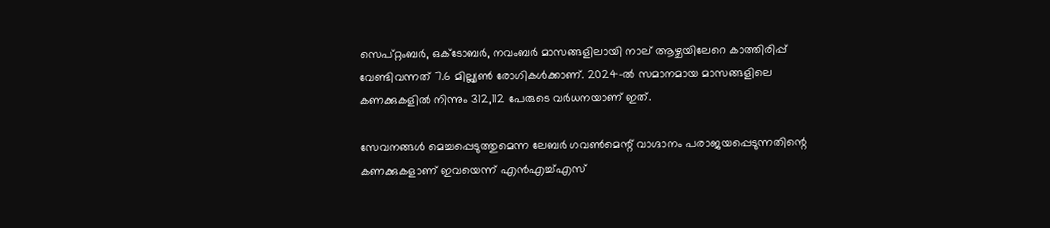സെപ്റ്റംബര്‍, ഒക്ടോബര്‍, നവംബര്‍ മാസങ്ങളിലായി നാല് ആഴ്ചയിലേറെ കാത്തിരിപ്പ് വേണ്ടിവന്നത് 7.6 മില്ല്യണ്‍ രോഗികള്‍ക്കാണ്. 2024-ല്‍ സമാനമായ മാസങ്ങളിലെ കണക്കുകളില്‍ നിന്നും 312,112 പേരുടെ വര്‍ധനയാണ് ഇത്.

സേവനങ്ങള്‍ മെച്ചപ്പെടുത്തുമെന്ന ലേബര്‍ ഗവണ്‍മെന്റ് വാഗ്ദാനം പരാജയപ്പെടുന്നതിന്റെ കണക്കുകളാണ് ഇവയെന്ന് എന്‍എച്ച്എസ്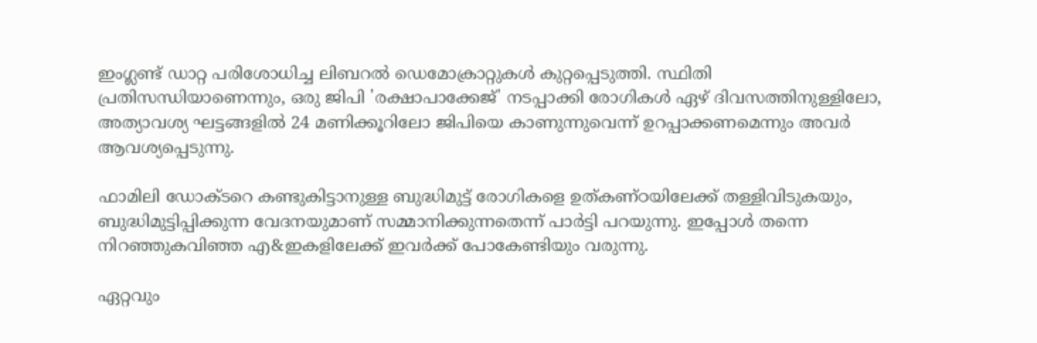ഇംഗ്ലണ്ട് ഡാറ്റ പരിശോധിച്ച ലിബറല്‍ ഡെമോക്രാറ്റുകള്‍ കുറ്റപ്പെടുത്തി. സ്ഥിതി പ്രതിസന്ധിയാണെന്നും, ഒരു ജിപി 'രക്ഷാപാക്കേജ്' നടപ്പാക്കി രോഗികള്‍ ഏഴ് ദിവസത്തിനുള്ളിലോ, അത്യാവശ്യ ഘട്ടങ്ങളില്‍ 24 മണിക്കൂറിലോ ജിപിയെ കാണുന്നുവെന്ന് ഉറപ്പാക്കണമെന്നും അവര്‍ ആവശ്യപ്പെടുന്നു.

ഫാമിലി ഡോക്ടറെ കണ്ടുകിട്ടാനുള്ള ബുദ്ധിമുട്ട് രോഗികളെ ഉത്കണ്ഠയിലേക്ക് തള്ളിവിടുകയും, ബുദ്ധിമുട്ടിപ്പിക്കുന്ന വേദനയുമാണ് സമ്മാനിക്കുന്നതെന്ന് പാര്‍ട്ടി പറയുന്നു. ഇപ്പോള്‍ തന്നെ നിറഞ്ഞുകവിഞ്ഞ എ&ഇകളിലേക്ക് ഇവര്‍ക്ക് പോകേണ്ടിയും വരുന്നു.

ഏറ്റവും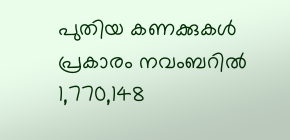പുതിയ കണക്കുകള്‍ പ്രകാരം നവംബറില്‍ 1,770,148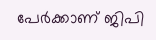പേര്‍ക്കാണ് ജിപി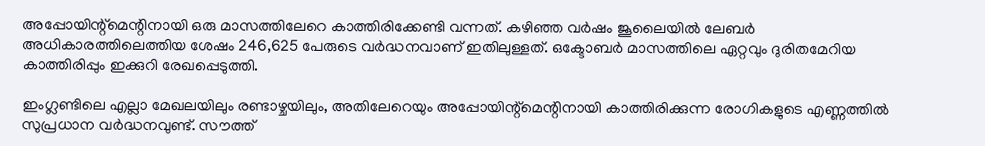അപ്പോയിന്റ്‌മെന്റിനായി ഒരു മാസത്തിലേറെ കാത്തിരിക്കേണ്ടി വന്നത്. കഴിഞ്ഞ വര്‍ഷം ജൂലൈയില്‍ ലേബര്‍ അധികാരത്തിലെത്തിയ ശേഷം 246,625 പേരുടെ വര്‍ദ്ധനവാണ് ഇതിലുള്ളത്. ഒക്ടോബര്‍ മാസത്തിലെ ഏറ്റവും ദുരിതമേറിയ കാത്തിരിപ്പും ഇക്കുറി രേഖപ്പെടുത്തി.

ഇംഗ്ലണ്ടിലെ എല്ലാ മേഖലയിലും രണ്ടാഴ്ചയിലും, അതിലേറെയും അപ്പോയിന്റ്‌മെന്റിനായി കാത്തിരിക്കുന്ന രോഗികളുടെ എണ്ണത്തില്‍ സുപ്രധാന വര്‍ദ്ധനവുണ്ട്. സൗത്ത്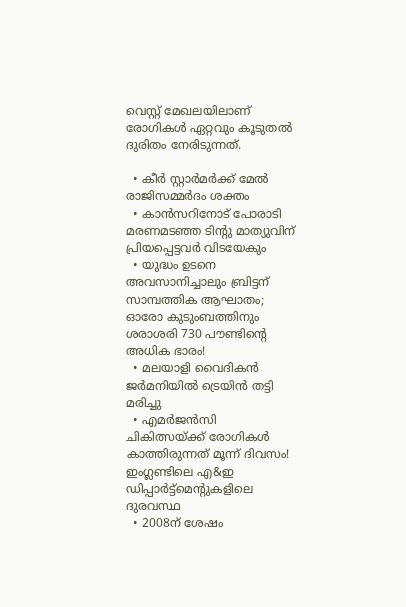വെസ്റ്റ് മേഖലയിലാണ് രോഗികള്‍ ഏറ്റവും കൂടുതല്‍ ദുരിതം നേരിടുന്നത്.

  • കീര്‍ സ്റ്റാര്‍മര്‍ക്ക് മേല്‍ രാജിസമ്മര്‍ദം ശക്തം
  • കാന്‍സറിനോട് പോരാടി മരണമടഞ്ഞ ടിന്റു മാത്യുവിന് പ്രിയപ്പെട്ടവര്‍ വിടയേകും
  • യുദ്ധം ഉടനെ അവസാനിച്ചാലും ബ്രിട്ടന് സാമ്പത്തിക ആഘാതം; ഓരോ കുടുംബത്തിനും ശരാശരി 730 പൗണ്ടിന്റെ അധിക ഭാരം!
  • മലയാളി വൈദികന്‍ ജര്‍മനിയില്‍ ട്രെയിന്‍ തട്ടി മരിച്ചു
  • എമര്‍ജന്‍സി ചികിത്സയ്ക്ക് രോഗികള്‍ കാത്തിരുന്നത് മൂന്ന് ദിവസം! ഇംഗ്ലണ്ടിലെ എ&ഇ ഡിപ്പാര്‍ട്ട്‌മെന്റുകളിലെ ദുരവസ്ഥ
  • 2008ന് ശേഷം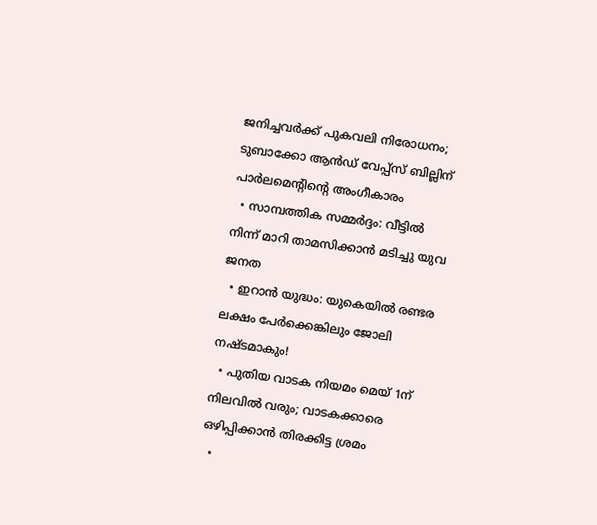ജനിച്ചവര്‍ക്ക് പുകവലി നിരോധനം; ടുബാക്കോ ആന്‍ഡ് വേപ്പ്‌സ് ബില്ലിന് പാര്‍ലമെന്റിന്റെ അംഗീകാരം
  • സാമ്പത്തിക സമ്മര്‍ദ്ദം: വീട്ടില്‍ നിന്ന് മാറി താമസിക്കാന്‍ മടിച്ചു യുവ ജനത
  • ഇറാന്‍ യുദ്ധം: യുകെയില്‍ രണ്ടര ലക്ഷം പേര്‍ക്കെങ്കിലും ജോലി നഷ്ടമാകും!
  • പുതിയ വാടക നിയമം മെയ് 1ന് നിലവില്‍ വരും; വാടകക്കാരെ ഒഴിപ്പിക്കാന്‍ തിരക്കിട്ട ശ്രമം
  •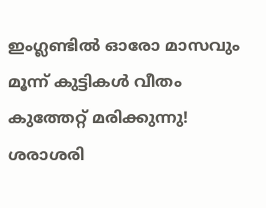ഇംഗ്ലണ്ടില്‍ ഓരോ മാസവും മൂന്ന് കുട്ടികള്‍ വീതം കുത്തേറ്റ് മരിക്കുന്നു! ശരാശരി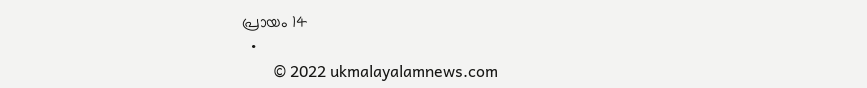പ്രായം 14
  •
        © 2022 ukmalayalamnews.com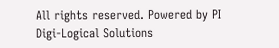All rights reserved. Powered by PI Digi-Logical Solutions